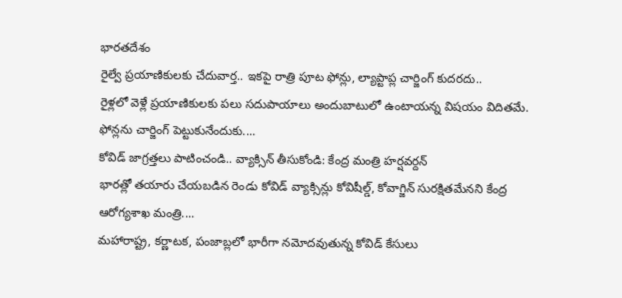భారతదేశం
రైల్వే ప్రయాణికులకు చేదువార్త.. ఇకపై రాత్రి పూట ఫోన్లు, ల్యాప్టాప్ల చార్జింగ్ కుదరదు..
రైళ్లలో వెళ్లే ప్రయాణికులకు పలు సదుపాయాలు అందుబాటులో ఉంటాయన్న విషయం విదితమే. ఫోన్లను చార్జింగ్ పెట్టుకునేందుకు....
కోవిడ్ జాగ్రత్తలు పాటించండి.. వ్యాక్సిన్ తీసుకోండి: కేంద్ర మంత్రి హర్షవర్దన్
భారత్లో తయారు చేయబడిన రెండు కోవిడ్ వ్యాక్సిన్లు కోవిషీల్డ్, కోవాగ్జిన్ సురక్షితమేనని కేంద్ర ఆరోగ్యశాఖ మంత్రి....
మహారాష్ట్ర, కర్ణాటక, పంజాబ్లలో భారీగా నమోదవుతున్న కోవిడ్ కేసులు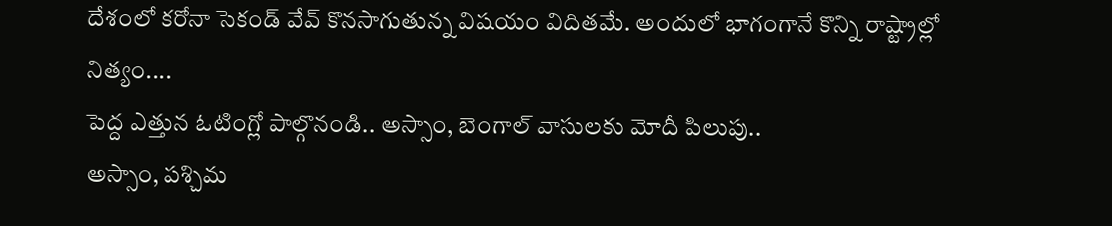దేశంలో కరోనా సెకండ్ వేవ్ కొనసాగుతున్న విషయం విదితమే. అందులో భాగంగానే కొన్ని రాష్ట్రాల్లో నిత్యం....
పెద్ద ఎత్తున ఓటింగ్లో పాల్గొనండి.. అస్సాం, బెంగాల్ వాసులకు మోదీ పిలుపు..
అస్సాం, పశ్చిమ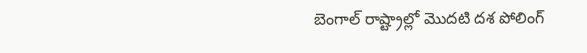బెంగాల్ రాష్ట్రాల్లో మొదటి దశ పోలింగ్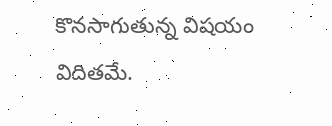కొనసాగుతున్న విషయం విదితమే.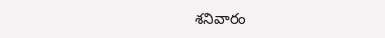శనివారం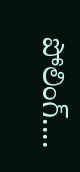పోలింగ్....